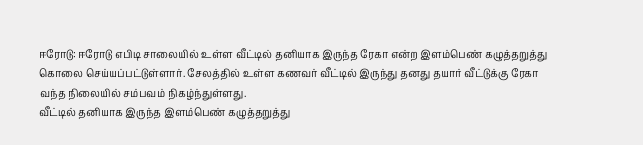ஈரோடு: ஈரோடு எபிடி சாலையில் உள்ள வீட்டில் தனியாக இருந்த ரேகா என்ற இளம்பெண் கழுத்தறுத்து கொலை செய்யப்பட்டுள்ளார். சேலத்தில் உள்ள கணவர் வீட்டில் இருந்து தனது தயார் வீட்டுக்கு ரேகா வந்த நிலையில் சம்பவம் நிகழ்ந்துள்ளது.
வீட்டில் தனியாக இருந்த இளம்பெண் கழுத்தறுத்து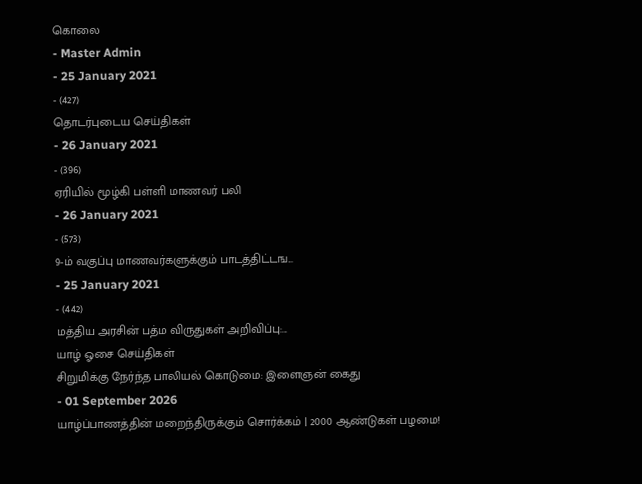கொலை
- Master Admin
- 25 January 2021
- (427)
தொடர்புடைய செய்திகள்
- 26 January 2021
- (396)
ஏரியில் மூழ்கி பள்ளி மாணவர் பலி
- 26 January 2021
- (573)
9-ம் வகுப்பு மாணவர்களுக்கும் பாடத்திட்டங...
- 25 January 2021
- (442)
மத்திய அரசின் பத்ம விருதுகள் அறிவிப்பு:...
யாழ் ஓசை செய்திகள்
சிறுமிக்கு நேர்ந்த பாலியல் கொடுமை: இளைஞன் கைது
- 01 September 2026
யாழ்ப்பாணத்தின் மறைந்திருக்கும் சொர்க்கம் | 2000 ஆண்டுகள் பழமை!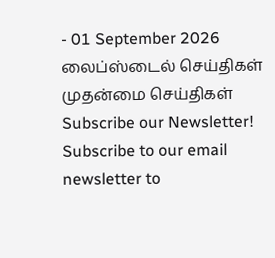- 01 September 2026
லைப்ஸ்டைல் செய்திகள்
முதன்மை செய்திகள்
Subscribe our Newsletter!
Subscribe to our email newsletter to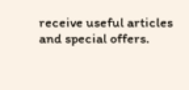receive useful articles and special offers.